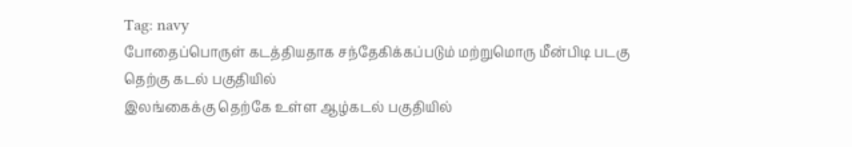Tag: navy
போதைப்பொருள் கடத்தியதாக சந்தேகிக்கப்படும் மற்றுமொரு மீன்பிடி படகு தெற்கு கடல் பகுதியில்
இலங்கைக்கு தெற்கே உள்ள ஆழ்கடல் பகுதியில்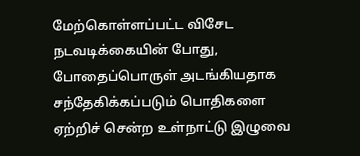மேற்கொள்ளப்பட்ட விசேட நடவடிக்கையின் போது, போதைப்பொருள் அடங்கியதாக சந்தேகிக்கப்படும் பொதிகளை ஏற்றிச் சென்ற உள்நாட்டு இழுவை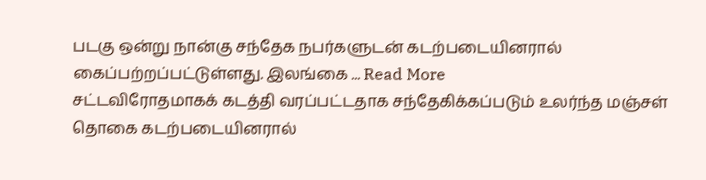படகு ஒன்று நான்கு சந்தேக நபர்களுடன் கடற்படையினரால் கைப்பற்றப்பட்டுள்ளது. இலங்கை ... Read More
சட்டவிரோதமாகக் கடத்தி வரப்பட்டதாக சந்தேகிக்கப்படும் உலர்ந்த மஞ்சள் தொகை கடற்படையினரால்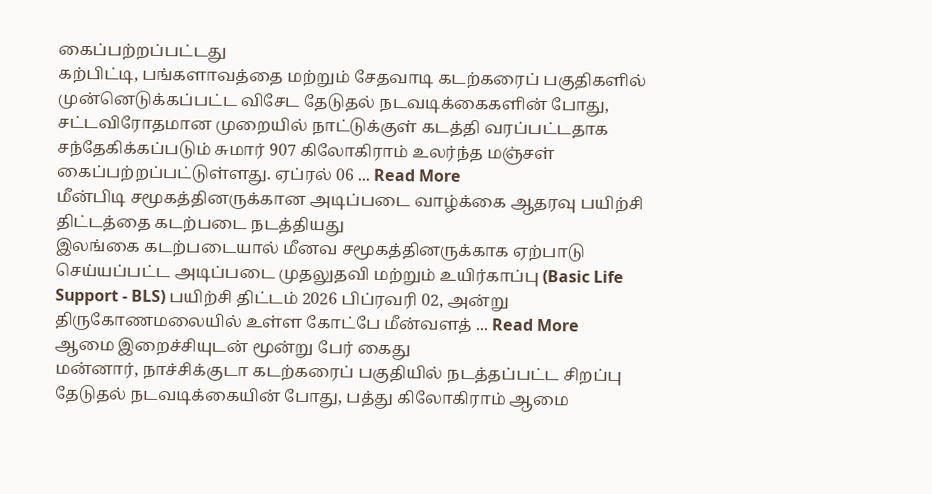கைப்பற்றப்பட்டது
கற்பிட்டி, பங்களாவத்தை மற்றும் சேதவாடி கடற்கரைப் பகுதிகளில் முன்னெடுக்கப்பட்ட விசேட தேடுதல் நடவடிக்கைகளின் போது, சட்டவிரோதமான முறையில் நாட்டுக்குள் கடத்தி வரப்பட்டதாக சந்தேகிக்கப்படும் சுமார் 907 கிலோகிராம் உலர்ந்த மஞ்சள் கைப்பற்றப்பட்டுள்ளது. ஏப்ரல் 06 ... Read More
மீன்பிடி சமூகத்தினருக்கான அடிப்படை வாழ்க்கை ஆதரவு பயிற்சி திட்டத்தை கடற்படை நடத்தியது
இலங்கை கடற்படையால் மீனவ சமூகத்தினருக்காக ஏற்பாடு செய்யப்பட்ட அடிப்படை முதலுதவி மற்றும் உயிர்காப்பு (Basic Life Support - BLS) பயிற்சி திட்டம் 2026 பிப்ரவரி 02, அன்று திருகோணமலையில் உள்ள கோட்பே மீன்வளத் ... Read More
ஆமை இறைச்சியுடன் மூன்று பேர் கைது
மன்னார், நாச்சிக்குடா கடற்கரைப் பகுதியில் நடத்தப்பட்ட சிறப்பு தேடுதல் நடவடிக்கையின் போது, பத்து கிலோகிராம் ஆமை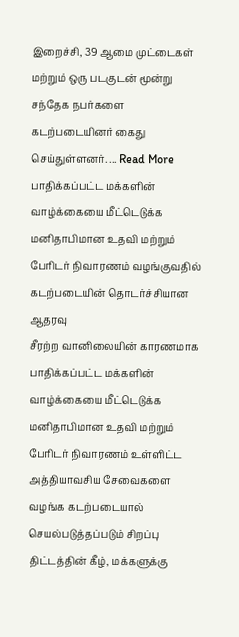இறைச்சி, 39 ஆமை முட்டைகள் மற்றும் ஒரு படகுடன் மூன்று சந்தேக நபர்களை கடற்படையினர் கைது செய்துள்ளனர். ... Read More
பாதிக்கப்பட்ட மக்களின் வாழ்க்கையை மீட்டெடுக்க மனிதாபிமான உதவி மற்றும் பேரிடர் நிவாரணம் வழங்குவதில் கடற்படையின் தொடர்ச்சியான ஆதரவு
சீரற்ற வானிலையின் காரணமாக பாதிக்கப்பட்ட மக்களின் வாழ்க்கையை மீட்டெடுக்க மனிதாபிமான உதவி மற்றும் பேரிடர் நிவாரணம் உள்ளிட்ட அத்தியாவசிய சேவைகளை வழங்க கடற்படையால் செயல்படுத்தப்படும் சிறப்பு திட்டத்தின் கீழ், மக்களுக்கு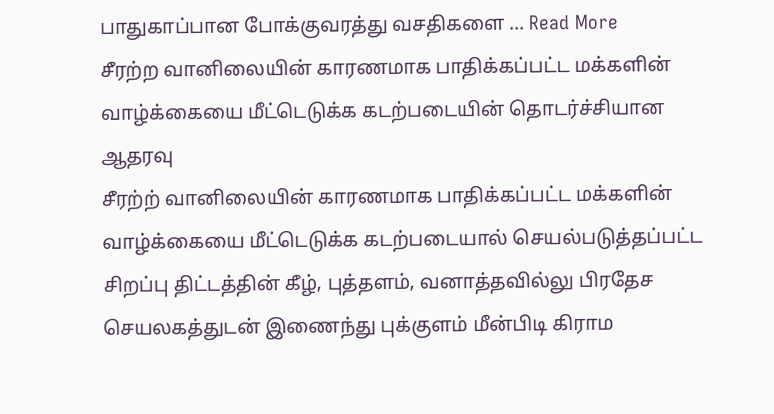பாதுகாப்பான போக்குவரத்து வசதிகளை ... Read More
சீரற்ற வானிலையின் காரணமாக பாதிக்கப்பட்ட மக்களின் வாழ்க்கையை மீட்டெடுக்க கடற்படையின் தொடர்ச்சியான ஆதரவு
சீரற்ற் வானிலையின் காரணமாக பாதிக்கப்பட்ட மக்களின் வாழ்க்கையை மீட்டெடுக்க கடற்படையால் செயல்படுத்தப்பட்ட சிறப்பு திட்டத்தின் கீழ், புத்தளம், வனாத்தவில்லு பிரதேச செயலகத்துடன் இணைந்து புக்குளம் மீன்பிடி கிராம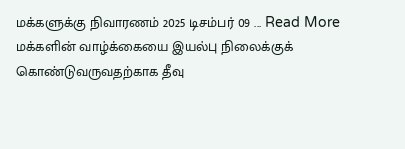மக்களுக்கு நிவாரணம் 2025 டிசம்பர் 09 ... Read More
மக்களின் வாழ்க்கையை இயல்பு நிலைக்குக் கொண்டுவருவதற்காக தீவு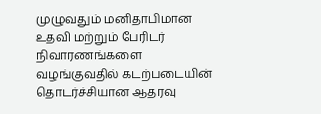முழுவதும் மனிதாபிமான உதவி மற்றும் பேரிடர் நிவாரணங்களை வழங்குவதில் கடற்படையின் தொடர்ச்சியான ஆதரவு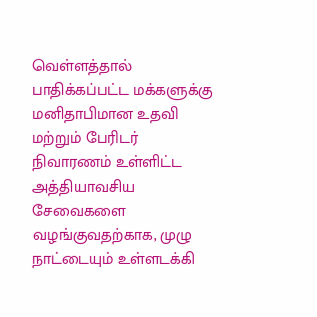வெள்ளத்தால் பாதிக்கப்பட்ட மக்களுக்கு மனிதாபிமான உதவி மற்றும் பேரிடர் நிவாரணம் உள்ளிட்ட அத்தியாவசிய சேவைகளை வழங்குவதற்காக, முழு நாட்டையும் உள்ளடக்கி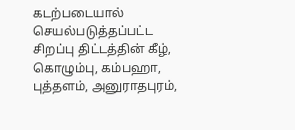கடற்படையால் செயல்படுத்தப்பட்ட சிறப்பு திட்டத்தின் கீழ், கொழும்பு, கம்பஹா, புத்தளம், அனுராதபுரம்,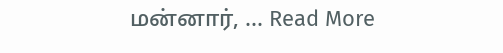மன்னார், ... Read More